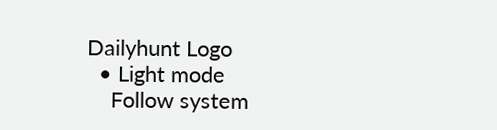Dailyhunt Logo
  • Light mode
    Follow system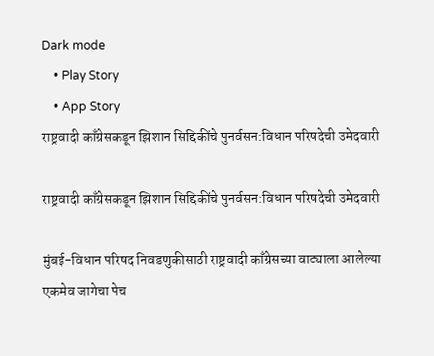Dark mode
    • Play Story
    • App Story
राष्ट्रवादी काँग्रेसकडून झिशान सिद्दिकींचे पुनर्वसन:विधान परिषदेची उमेदवारी

राष्ट्रवादी काँग्रेसकडून झिशान सिद्दिकींचे पुनर्वसन:विधान परिषदेची उमेदवारी

मुंबई-विधान परिषद निवडणुकीसाठी राष्ट्रवादी काँग्रेसच्या वाट्याला आलेल्या एकमेव जागेचा पेच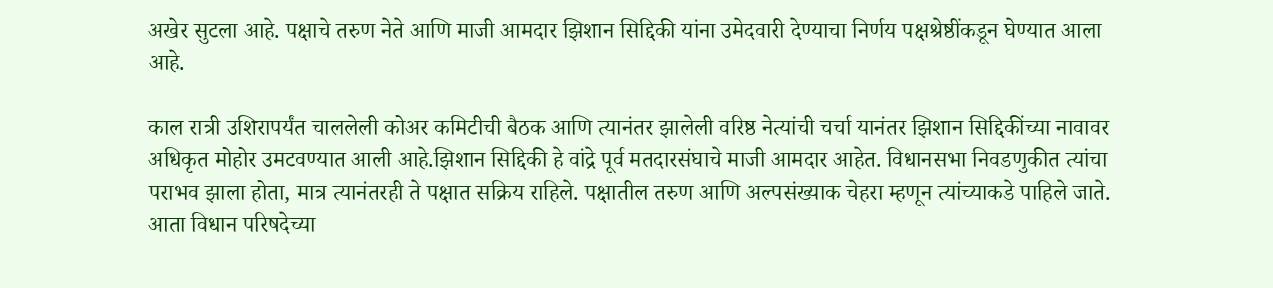अखेर सुटला आहे. पक्षाचे तरुण नेते आणि माजी आमदार झिशान सिद्दिकी यांना उमेदवारी देण्याचा निर्णय पक्षश्रेष्ठींकडून घेण्यात आला आहे.

काल रात्री उशिरापर्यंत चाललेली कोअर कमिटीची बैठक आणि त्यानंतर झालेली वरिष्ठ नेत्यांची चर्चा यानंतर झिशान सिद्दिकींच्या नावावर अधिकृत मोहोर उमटवण्यात आली आहे.झिशान सिद्दिकी हे वांद्रे पूर्व मतदारसंघाचे माजी आमदार आहेत. विधानसभा निवडणुकीत त्यांचा पराभव झाला होता, मात्र त्यानंतरही ते पक्षात सक्रिय राहिले. पक्षातील तरुण आणि अल्पसंख्याक चेहरा म्हणून त्यांच्याकडे पाहिले जाते. आता विधान परिषदेच्या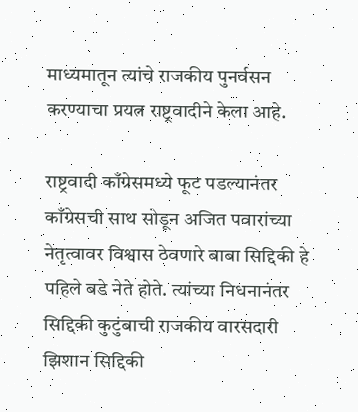माध्यमातून त्यांचे राजकीय पुनर्वसन करण्याचा प्रयत्न राष्ट्रवादीने केला आहे.

राष्ट्रवादी काँग्रेसमध्ये फूट पडल्यानंतर काँग्रेसची साथ सोडून अजित पवारांच्या नेतृत्वावर विश्वास ठेवणारे बाबा सिद्दिकी हे पहिले बडे नेते होते. त्यांच्या निधनानंतर सिद्दिकी कुटुंबाची राजकीय वारसदारी झिशान सिद्दिकी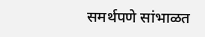समर्थपणे सांभाळत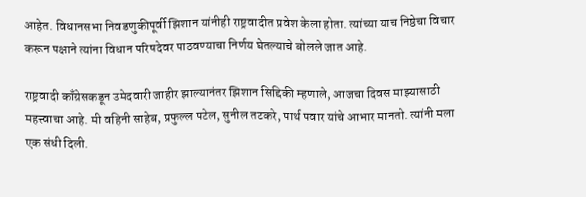आहेत. विधानसभा निवडणुकीपूर्वी झिशान यांनीही राष्ट्रवादीत प्रवेश केला होता. त्यांच्या याच निष्ठेचा विचार करून पक्षाने त्यांना विधान परिषदेवर पाठवण्याचा निर्णय घेतल्याचे बोलले जात आहे.

राष्ट्रवादी काँग्रेसकडून उमेदवारी जाहीर झाल्यानंतर झिशान सिद्दिकी म्हणाले, आजचा दिवस माझ्यासाठी महत्त्वाचा आहे. मी वहिनी साहेब, प्रफुल्ल पटेल, सुनील तटकरे, पार्थ पवार यांचे आभार मानतो. त्यांनी मला एक संधी दिली.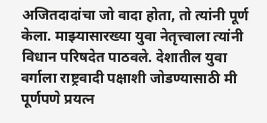अजितदादांचा जो वादा होता, तो त्यांनी पूर्ण केला. माझ्यासारख्या युवा नेतृत्त्वाला त्यांनी विधान परिषदेत पाठवले. देशातील युवा वर्गाला राष्ट्रवादी पक्षाशी जोडण्यासाठी मी पूर्णपणे प्रयत्न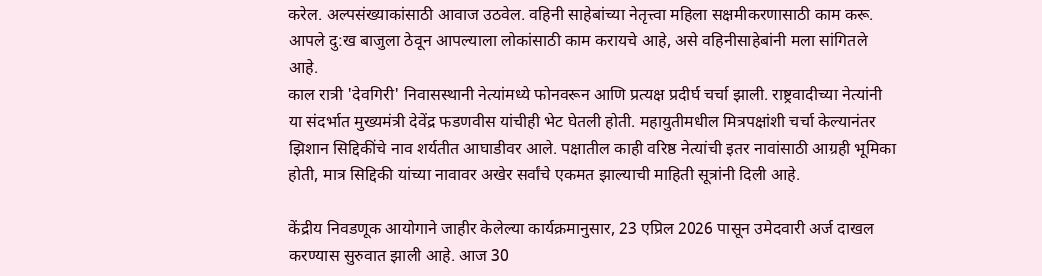करेल. अल्पसंख्याकांसाठी आवाज उठवेल. वहिनी साहेबांच्या नेतृत्त्वा महिला सक्षमीकरणासाठी काम करू. आपले दु:ख बाजुला ठेवून आपल्याला लोकांसाठी काम करायचे आहे, असे वहिनीसाहेबांनी मला सांगितले आहे.
काल रात्री 'देवगिरी' निवासस्थानी नेत्यांमध्ये फोनवरून आणि प्रत्यक्ष प्रदीर्घ चर्चा झाली. राष्ट्रवादीच्या नेत्यांनी या संदर्भात मुख्यमंत्री देवेंद्र फडणवीस यांचीही भेट घेतली होती. महायुतीमधील मित्रपक्षांशी चर्चा केल्यानंतर झिशान सिद्दिकींचे नाव शर्यतीत आघाडीवर आले. पक्षातील काही वरिष्ठ नेत्यांची इतर नावांसाठी आग्रही भूमिका होती, मात्र सिद्दिकी यांच्या नावावर अखेर सर्वांचे एकमत झाल्याची माहिती सूत्रांनी दिली आहे.

केंद्रीय निवडणूक आयोगाने जाहीर केलेल्या कार्यक्रमानुसार, 23 एप्रिल 2026 पासून उमेदवारी अर्ज दाखल करण्यास सुरुवात झाली आहे. आज 30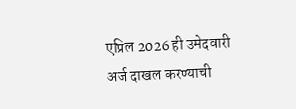एप्रिल 2026 ही उमेदवारी अर्ज दाखल करण्याची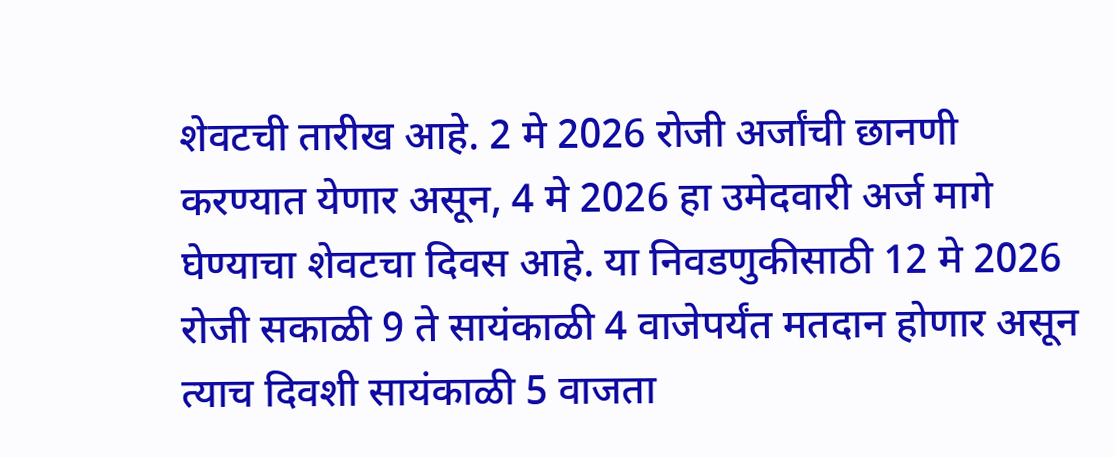शेवटची तारीख आहे. 2 मे 2026 रोजी अर्जांची छानणी करण्यात येणार असून, 4 मे 2026 हा उमेदवारी अर्ज मागे घेण्याचा शेवटचा दिवस आहे. या निवडणुकीसाठी 12 मे 2026 रोजी सकाळी 9 ते सायंकाळी 4 वाजेपर्यंत मतदान होणार असून त्याच दिवशी सायंकाळी 5 वाजता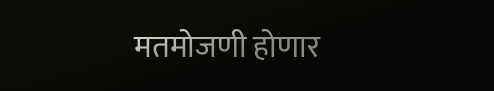मतमोजणी होणार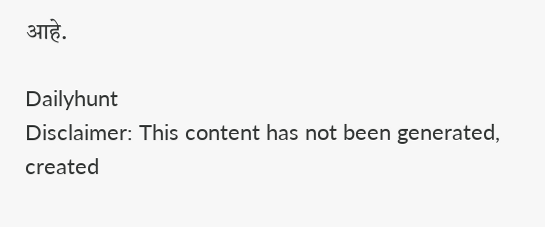आहे.

Dailyhunt
Disclaimer: This content has not been generated, created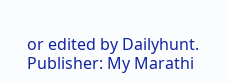or edited by Dailyhunt. Publisher: My Marathi